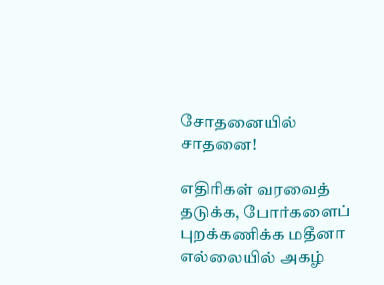சோதனையில் சாதனை!

எதிரிகள் வரவைத் தடுக்க, போர்களைப் புறக்கணிக்க மதீனா எல்லையில் அகழ்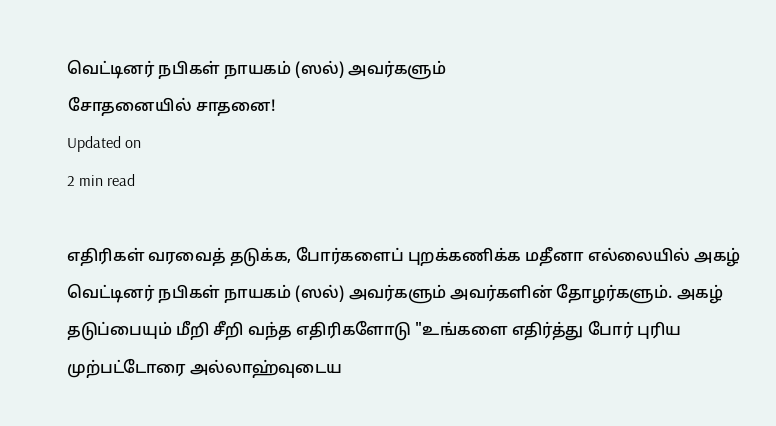வெட்டினர் நபிகள் நாயகம் (ஸல்) அவர்களும்
சோதனையில் சாதனை!
Updated on
2 min read

எதிரிகள் வரவைத் தடுக்க, போர்களைப் புறக்கணிக்க மதீனா எல்லையில் அகழ் வெட்டினர் நபிகள் நாயகம் (ஸல்) அவர்களும் அவர்களின் தோழர்களும். அகழ் தடுப்பையும் மீறி சீறி வந்த எதிரிகளோடு "உங்களை எதிர்த்து போர் புரிய முற்பட்டோரை அல்லாஹ்வுடைய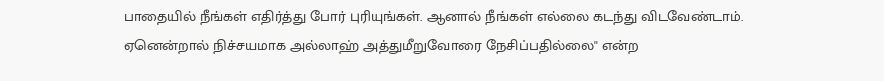பாதையில் நீங்கள் எதிர்த்து போர் புரியுங்கள். ஆனால் நீங்கள் எல்லை கடந்து விடவேண்டாம். ஏனென்றால் நிச்சயமாக அல்லாஹ் அத்துமீறுவோரை நேசிப்பதில்லை'' என்ற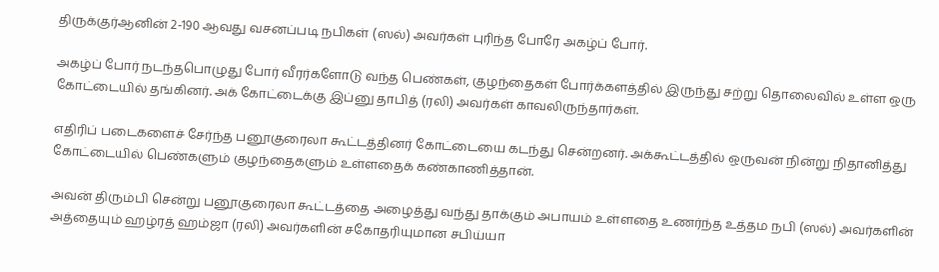திருக்குர்ஆனின் 2-190 ஆவது வசனப்படி நபிகள் (ஸல்) அவர்கள் புரிந்த போரே அகழ்ப் போர்.

அகழ்ப் போர் நடந்தபொழுது போர் வீரர்களோடு வந்த பெண்கள், குழந்தைகள் போர்க்களத்தில் இருந்து சற்று தொலைவில் உள்ள ஒரு கோட்டையில் தங்கினர். அக் கோட்டைக்கு இப்னு தாபித் (ரலி) அவர்கள் காவலிருந்தார்கள்.

எதிரிப் படைகளைச் சேர்ந்த பனூகுரைலா கூட்டத்தினர் கோட்டையை கடந்து சென்றனர். அக்கூட்டத்தில் ஒருவன் நின்று நிதானித்து கோட்டையில் பெண்களும் குழந்தைகளும் உள்ளதைக் கண்காணித்தான்.

அவன் திரும்பி சென்று பனூகுரைலா கூட்டத்தை அழைத்து வந்து தாக்கும் அபாயம் உள்ளதை உணர்ந்த உத்தம நபி (ஸல்) அவர்களின் அத்தையும் ஹழ்ரத் ஹம்ஜா (ரலி) அவர்களின் சகோதரியுமான சபிய்யா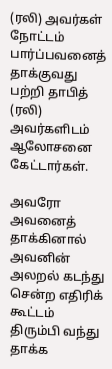(ரலி) அவர்கள் நோட்டம் பார்ப்பவனைத் தாக்குவது பற்றி தாபித் (ரலி) அவர்களிடம் ஆலோசனை கேட்டார்கள்.

அவரோ அவனைத் தாக்கினால் அவனின் அலறல் கடந்து சென்ற எதிரிக் கூட்டம் திரும்பி வந்து தாக்க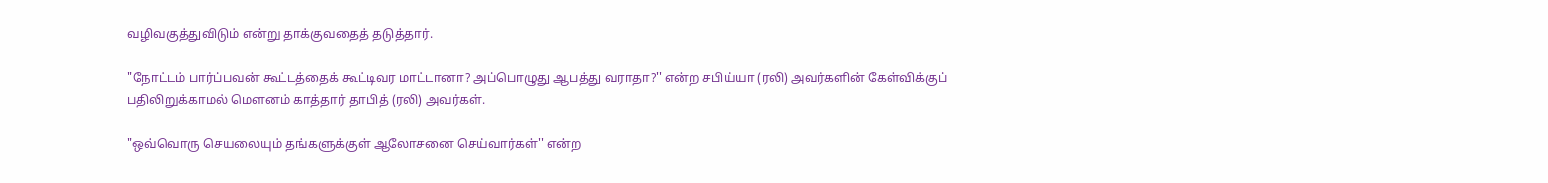வழிவகுத்துவிடும் என்று தாக்குவதைத் தடுத்தார்.

"நோட்டம் பார்ப்பவன் கூட்டத்தைக் கூட்டிவர மாட்டானா? அப்பொழுது ஆபத்து வராதா?'' என்ற சபிய்யா (ரலி) அவர்களின் கேள்விக்குப் பதிலிறுக்காமல் மௌனம் காத்தார் தாபித் (ரலி) அவர்கள்.

"ஒவ்வொரு செயலையும் தங்களுக்குள் ஆலோசனை செய்வார்கள்'' என்ற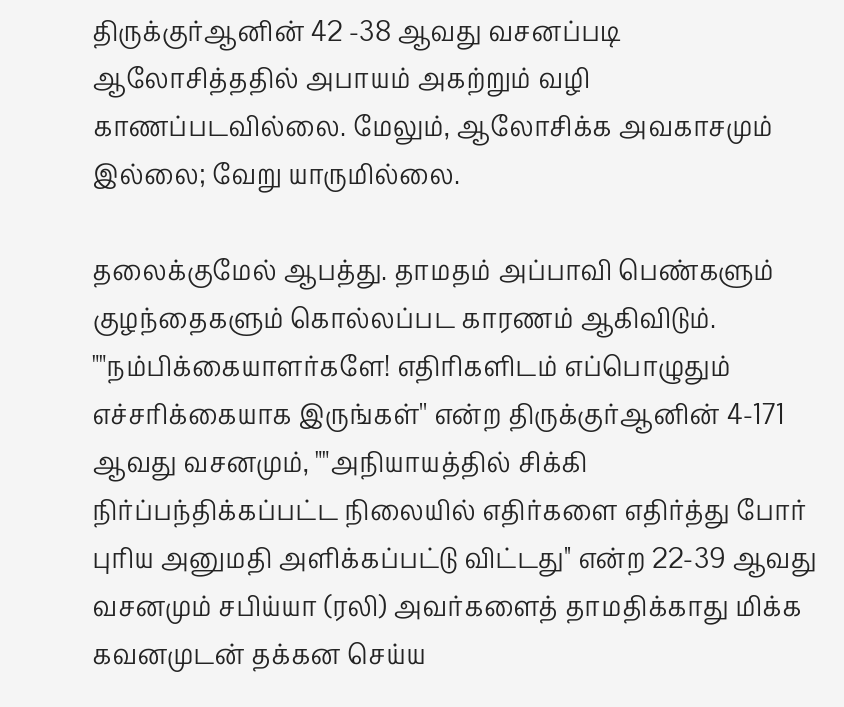திருக்குர்ஆனின் 42 -38 ஆவது வசனப்படி ஆலோசித்ததில் அபாயம் அகற்றும் வழி காணப்படவில்லை. மேலும், ஆலோசிக்க அவகாசமும் இல்லை; வேறு யாருமில்லை.

தலைக்குமேல் ஆபத்து. தாமதம் அப்பாவி பெண்களும் குழந்தைகளும் கொல்லப்பட காரணம் ஆகிவிடும். ""நம்பிக்கையாளர்களே! எதிரிகளிடம் எப்பொழுதும் எச்சரிக்கையாக இருங்கள்'' என்ற திருக்குர்ஆனின் 4-171 ஆவது வசனமும், ""அநியாயத்தில் சிக்கி நிர்ப்பந்திக்கப்பட்ட நிலையில் எதிர்களை எதிர்த்து போர் புரிய அனுமதி அளிக்கப்பட்டு விட்டது'' என்ற 22-39 ஆவது வசனமும் சபிய்யா (ரலி) அவர்களைத் தாமதிக்காது மிக்க கவனமுடன் தக்கன செய்ய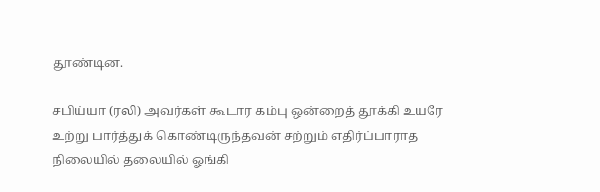தூண்டின.

சபிய்யா (ரலி) அவர்கள் கூடார கம்பு ஒன்றைத் தூக்கி உயரே உற்று பார்த்துக் கொண்டிருந்தவன் சற்றும் எதிர்ப்பாராத நிலையில் தலையில் ஓங்கி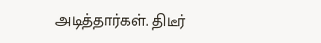அடித்தார்கள். திடீர்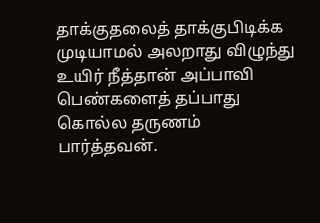தாக்குதலைத் தாக்குபிடிக்க முடியாமல் அலறாது விழுந்து உயிர் நீத்தான் அப்பாவி பெண்களைத் தப்பாது கொல்ல தருணம் பார்த்தவன்.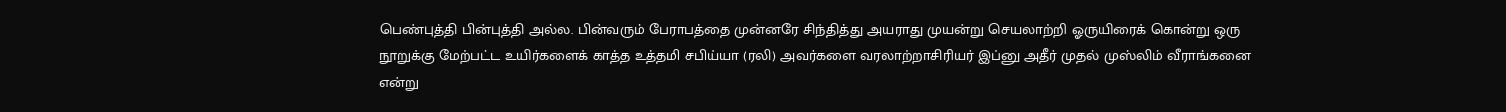பெண்புத்தி பின்புத்தி அல்ல. பின்வரும் பேராபத்தை முன்னரே சிந்தித்து அயராது முயன்று செயலாற்றி ஓருயிரைக் கொன்று ஒரு நூறுக்கு மேற்பட்ட உயிர்களைக் காத்த உத்தமி சபிய்யா (ரலி) அவர்களை வரலாற்றாசிரியர் இப்னு அதீர் முதல் முஸ்லிம் வீராங்கனை என்று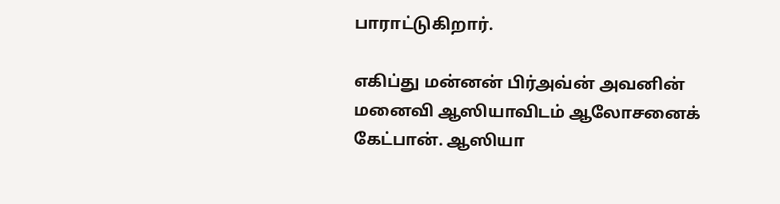பாராட்டுகிறார்.

எகிப்து மன்னன் பிர்அவ்ன் அவனின் மனைவி ஆஸியாவிடம் ஆலோசனைக் கேட்பான். ஆஸியா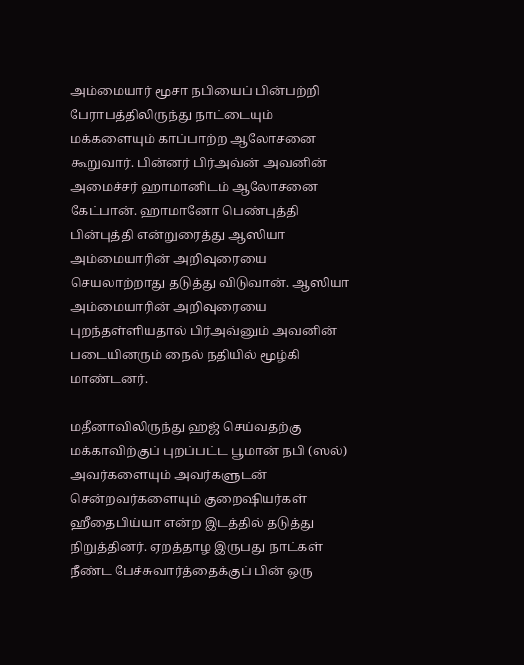அம்மையார் மூசா நபியைப் பின்பற்றி பேராபத்திலிருந்து நாட்டையும் மக்களையும் காப்பாற்ற ஆலோசனை கூறுவார். பின்னர் பிர்அவ்ன் அவனின் அமைச்சர் ஹாமானிடம் ஆலோசனை கேட்பான். ஹாமானோ பெண்புத்தி பின்புத்தி என்றுரைத்து ஆஸியா அம்மையாரின் அறிவுரையை செயலாற்றாது தடுத்து விடுவான். ஆஸியா அம்மையாரின் அறிவுரையை புறந்தள்ளியதால் பிர்அவ்னும் அவனின் படையினரும் நைல் நதியில் மூழ்கி மாண்டனர்.

மதீனாவிலிருந்து ஹஜ் செய்வதற்கு மக்காவிற்குப் புறப்பட்ட பூமான் நபி (ஸல்) அவர்களையும் அவர்களுடன் சென்றவர்களையும் குறைஷியர்கள் ஹீதைபிய்யா என்ற இடத்தில் தடுத்து நிறுத்தினர். ஏறத்தாழ இருபது நாட்கள் நீண்ட பேச்சுவார்த்தைக்குப் பின் ஒரு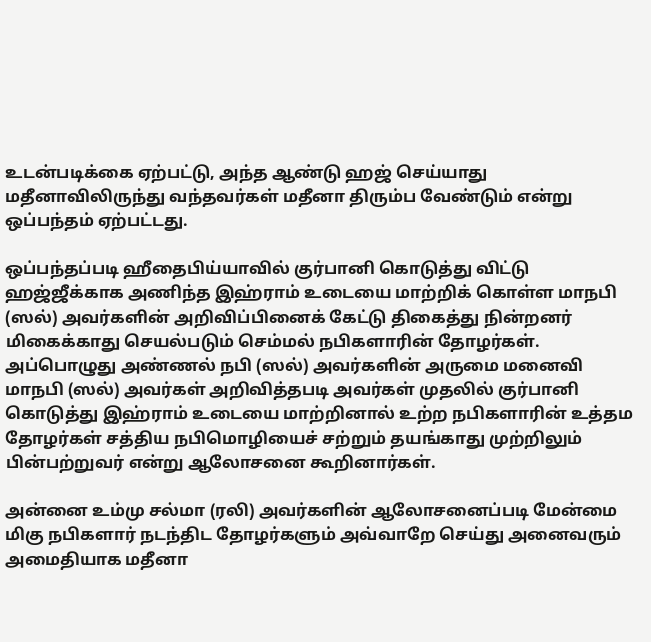உடன்படிக்கை ஏற்பட்டு, அந்த ஆண்டு ஹஜ் செய்யாது மதீனாவிலிருந்து வந்தவர்கள் மதீனா திரும்ப வேண்டும் என்று ஒப்பந்தம் ஏற்பட்டது.

ஒப்பந்தப்படி ஹீதைபிய்யாவில் குர்பானி கொடுத்து விட்டு ஹஜ்ஜீக்காக அணிந்த இஹ்ராம் உடையை மாற்றிக் கொள்ள மாநபி (ஸல்) அவர்களின் அறிவிப்பினைக் கேட்டு திகைத்து நின்றனர் மிகைக்காது செயல்படும் செம்மல் நபிகளாரின் தோழர்கள். அப்பொழுது அண்ணல் நபி (ஸல்) அவர்களின் அருமை மனைவி மாநபி (ஸல்) அவர்கள் அறிவித்தபடி அவர்கள் முதலில் குர்பானி கொடுத்து இஹ்ராம் உடையை மாற்றினால் உற்ற நபிகளாரின் உத்தம தோழர்கள் சத்திய நபிமொழியைச் சற்றும் தயங்காது முற்றிலும் பின்பற்றுவர் என்று ஆலோசனை கூறினார்கள்.

அன்னை உம்மு சல்மா (ரலி) அவர்களின் ஆலோசனைப்படி மேன்மை மிகு நபிகளார் நடந்திட தோழர்களும் அவ்வாறே செய்து அனைவரும் அமைதியாக மதீனா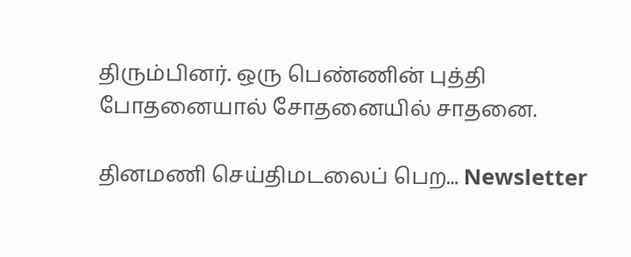திரும்பினர். ஒரு பெண்ணின் புத்தி போதனையால் சோதனையில் சாதனை.

தினமணி செய்திமடலைப் பெற... Newsletter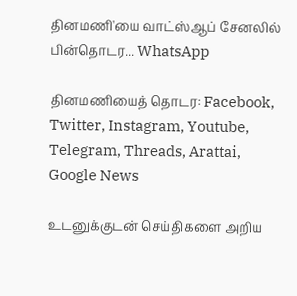தினமணி'யை வாட்ஸ்ஆப் சேனலில் பின்தொடர... WhatsApp

தினமணியைத் தொடர: Facebook, Twitter, Instagram, Youtube, Telegram, Threads, Arattai, Google News

உடனுக்குடன் செய்திகளை அறிய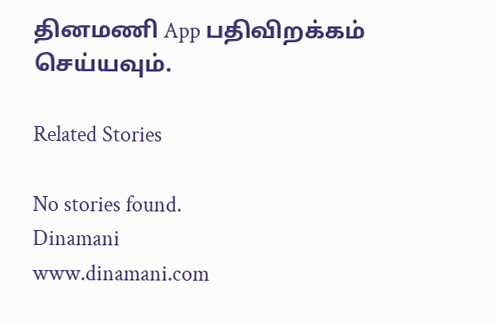தினமணி App பதிவிறக்கம் செய்யவும்.

Related Stories

No stories found.
Dinamani
www.dinamani.com